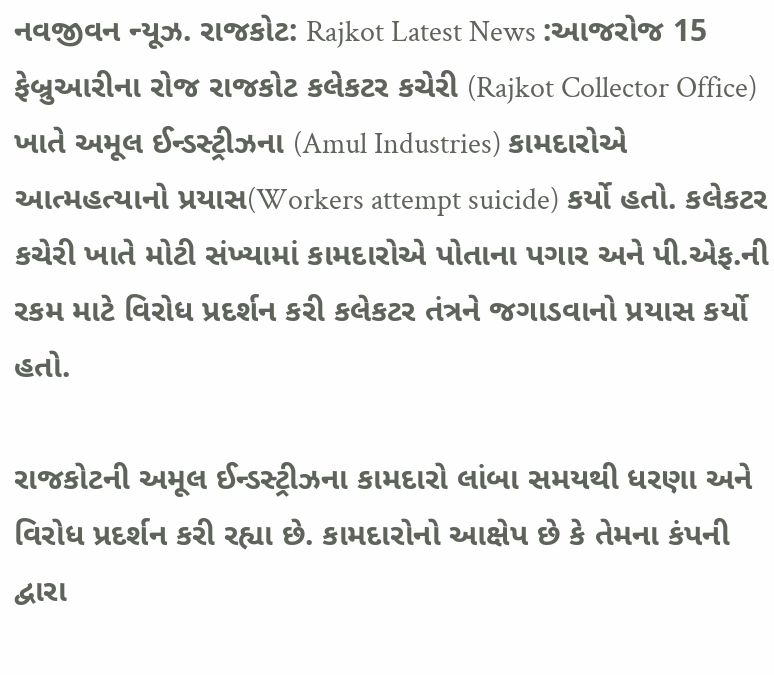નવજીવન ન્યૂઝ. રાજકોટ: Rajkot Latest News :આજરોજ 15 ફેબ્રુઆરીના રોજ રાજકોટ કલેકટર કચેરી (Rajkot Collector Office) ખાતે અમૂલ ઈન્ડસ્ટ્રીઝના (Amul Industries) કામદારોએ આત્મહત્યાનો પ્રયાસ(Workers attempt suicide) કર્યો હતો. કલેકટર કચેરી ખાતે મોટી સંખ્યામાં કામદારોએ પોતાના પગાર અને પી.એફ.ની રકમ માટે વિરોધ પ્રદર્શન કરી કલેકટર તંત્રને જગાડવાનો પ્રયાસ કર્યો હતો.

રાજકોટની અમૂલ ઈન્ડસ્ટ્રીઝના કામદારો લાંબા સમયથી ધરણા અને વિરોધ પ્રદર્શન કરી રહ્યા છે. કામદારોનો આક્ષેપ છે કે તેમના કંપની દ્વારા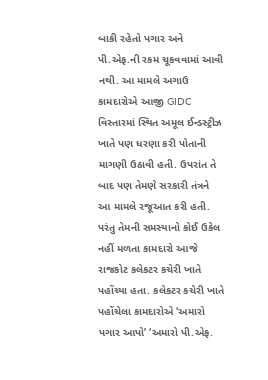બાકી રહેતો પગાર અને પી.એફ.ની રકમ ચૂકવવામાં આવી નથી. આ મામલે અગાઉ કામદારોએ આજી GIDC વિસ્તારમાં સ્થિત અમૂલ ઈન્ડસ્ટ્રીઝ ખાતે પણ ધરણા કરી પોતાની માગણી ઉઠાવી હતી. ઉપરાંત તે બાદ પણ તેમણે સરકારી તંત્રને આ મામલે રજૂઆત કરી હતી. પરંતુ તેમની સમસ્યાનો કોઈ ઉકેલ નહીં મળતા કામદારો આજે રાજકોટ કલેકટર કચેરી ખાતે પહોંચ્યા હતા. કલેકટર કચેરી ખાતે પહોંચેલા કામદારોએ ‘અમારો પગાર આપો’ ‘અમારો પી.એફ.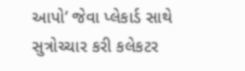આપો’ જેવા પ્લેકાર્ડ સાથે સુત્રોચ્ચાર કરી કલેકટર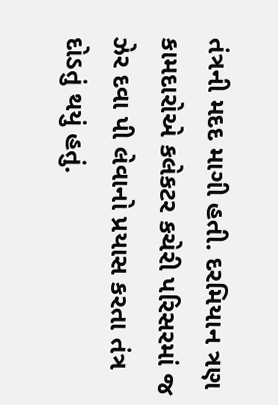તંત્રની મદદ માગી હતી. દરમિયાન ત્રણ કામદારોએ કલેકટર કચેરી પરિસરમાં જ ઝેર દવા પી લેવાનો પ્રયાસ કરતા તંત્ર દોડતું થયું હતું.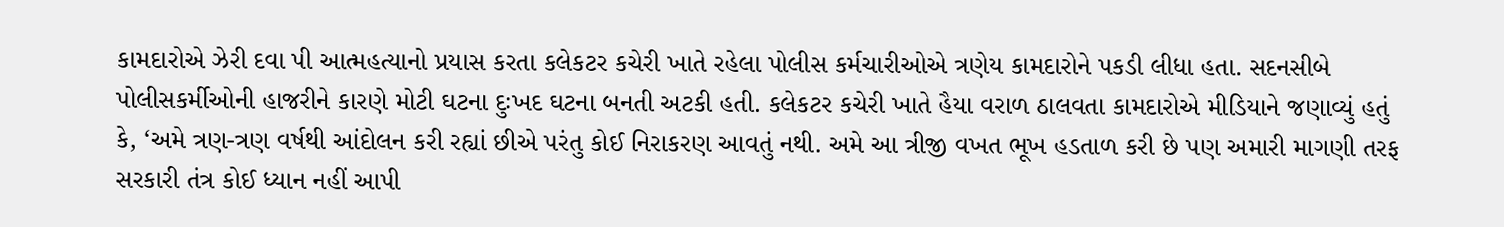કામદારોએ ઝેરી દવા પી આત્મહત્યાનો પ્રયાસ કરતા કલેકટર કચેરી ખાતે રહેલા પોલીસ કર્મચારીઓએ ત્રણેય કામદારોને પકડી લીધા હતા. સદનસીબે પોલીસકર્મીઓની હાજરીને કારણે મોટી ઘટના દુઃખદ ઘટના બનતી અટકી હતી. કલેકટર કચેરી ખાતે હૈયા વરાળ ઠાલવતા કામદારોએ મીડિયાને જણાવ્યું હતું કે, ‘અમે ત્રણ-ત્રણ વર્ષથી આંદોલન કરી રહ્યાં છીએ પરંતુ કોઈ નિરાકરણ આવતું નથી. અમે આ ત્રીજી વખત ભૂખ હડતાળ કરી છે પણ અમારી માગણી તરફ સરકારી તંત્ર કોઈ ધ્યાન નહીં આપી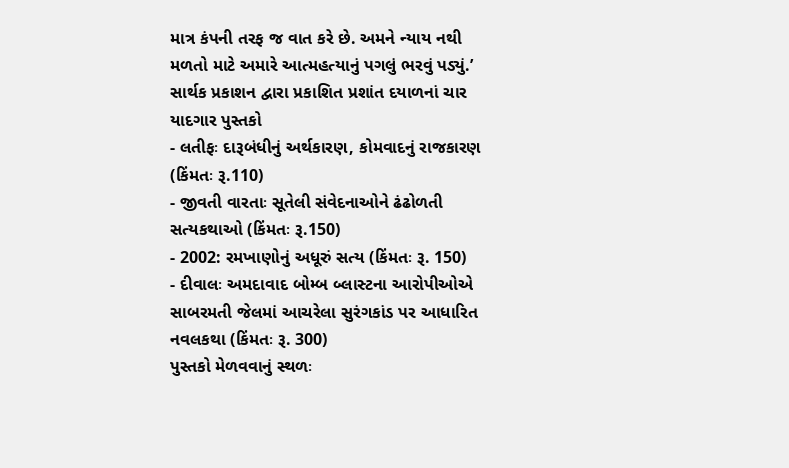માત્ર કંપની તરફ જ વાત કરે છે. અમને ન્યાય નથી મળતો માટે અમારે આત્મહત્યાનું પગલું ભરવું પડ્યું.’
સાર્થક પ્રકાશન દ્વારા પ્રકાશિત પ્રશાંત દયાળનાં ચાર યાદગાર પુસ્તકો
- લતીફઃ દારૂબંધીનું અર્થકારણ, કોમવાદનું રાજકારણ (કિંમતઃ રૂ.110)
- જીવતી વારતાઃ સૂતેલી સંવેદનાઓને ઢંઢોળતી સત્યકથાઓ (કિંમતઃ રૂ.150)
- 2002: રમખાણોનું અધૂરું સત્ય (કિંમતઃ રૂ. 150)
- દીવાલઃ અમદાવાદ બોમ્બ બ્લાસ્ટના આરોપીઓએ સાબરમતી જેલમાં આચરેલા સુરંગકાંડ પર આધારિત નવલકથા (કિંમતઃ રૂ. 300)
પુસ્તકો મેળવવાનું સ્થળઃ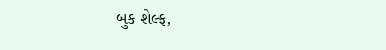બુક શેલ્ફ,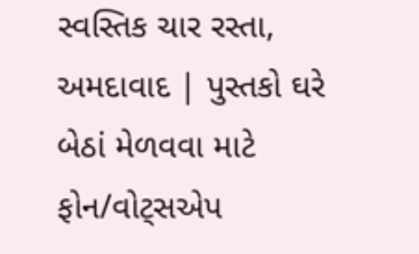સ્વસ્તિક ચાર રસ્તા, અમદાવાદ | પુસ્તકો ઘરે બેઠાં મેળવવા માટે ફોન/વોટ્સએપ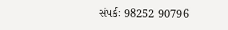સંપર્કઃ 98252 90796